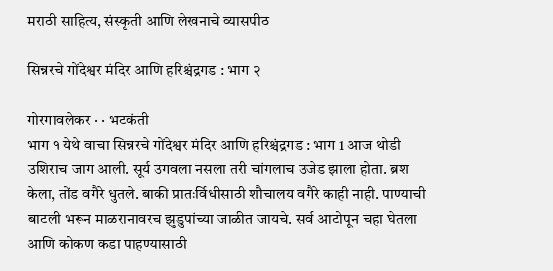मराठी साहित्य, संस्कृती आणि लेखनाचे व्यासपीठ

सिन्नरचे गोंदेश्वर मंदिर आणि हरिश्चंद्रगड : भाग २

गोरगावलेकर · · भटकंती
भाग १ येथे वाचा सिन्नरचे गोंदेश्वर मंदिर आणि हरिश्चंद्रगड : भाग 1 आज थोडी उशिराच जाग आली. सूर्य उगवला नसला तरी चांगलाच उजेड झाला होता. ब्रश केला, तोंड वगैरे धुतले. बाकी प्रातःर्विधीसाठी शौचालय वगैरे काही नाही. पाण्याची बाटली भरून माळरानावरच झुडुपांच्या जाळीत जायचे. सर्व आटोपून चहा घेतला आणि कोकण कडा पाहण्यासाठी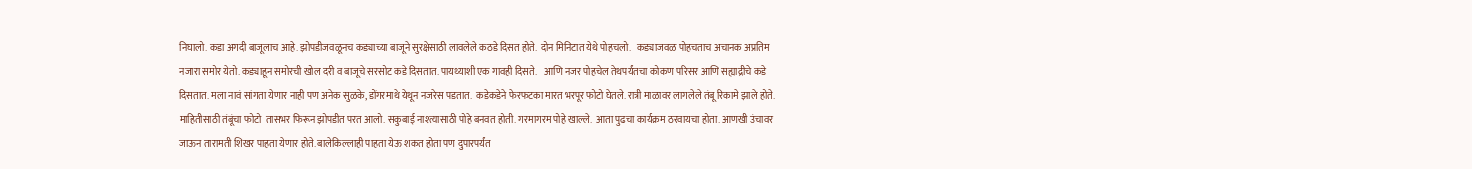निघालो. कडा अगदी बाजूलाच आहे. झोपडीजवळूनच कड्याच्या बाजूने सुरक्षेसाठी लावलेले कठडे दिसत होते.  दोन मिनिटात येथे पोहचलो.   कड्याजवळ पोहचताच अचानक अप्रतिम नजारा समोर येतो. कड्याहून समोरची खोल दरी व बाजूचे सरसोट कडे दिसतात. पायथ्याशी एक गावही दिसते.    आणि नजर पोहचेल तेथपर्यंतचा कोकण परिसर आणि सह्याद्रीचे कडे दिसतात. मला नावं सांगता येणार नाही पण अनेक सुळके, डोंगरमाथे येथून नजरेस पडतात.  कडेकडेने फेरफटका मारत भरपूर फोटो घेतले. रात्री माळावर लागलेले तंबू रिकामे झाले होते. माहितीसाठी तंबूंचा फोटो  तासभर फिरून झोपडीत परत आलो. सकुबाई नाश्त्यासाठी पोहे बनवत होती. गरमागरम पोहे खाल्ले.  आता पुढचा कार्यक्रम ठरवायचा होता. आणखी उंचावर जाऊन तारामती शिखर पाहता येणार होते. बालेकिल्लाही पाहता येऊ शकत होता पण दुपारपर्यंत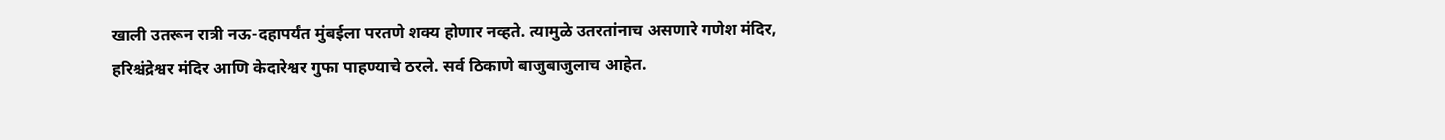खाली उतरून रात्री नऊ-दहापर्यंत मुंबईला परतणे शक्य होणार नव्हते. त्यामुळे उतरतांनाच असणारे गणेश मंदिर, हरिश्चंद्रेश्वर मंदिर आणि केदारेश्वर गुफा पाहण्याचे ठरले. सर्व ठिकाणे बाजुबाजुलाच आहेत.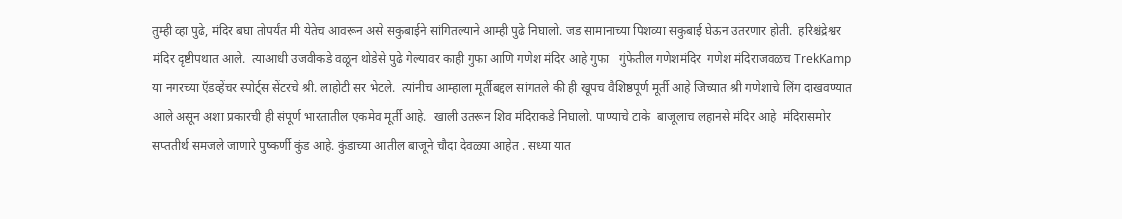तुम्ही व्हा पुढे, मंदिर बघा तोपर्यंत मी येतेच आवरून असे सकुबाईने सांगितल्याने आम्ही पुढे निघालो. जड सामानाच्या पिशव्या सकुबाई घेऊन उतरणार होती.  हरिश्चंद्रेश्वर मंदिर दृष्टीपथात आले.  त्याआधी उजवीकडे वळून थोडेसे पुढे गेल्यावर काही गुफा आणि गणेश मंदिर आहे गुफा   गुंफेतील गणेशमंदिर  गणेश मंदिराजवळच TrekKamp या नगरच्या ऍडव्हेंचर स्पोर्ट्स सेंटरचे श्री. लाहोटी सर भेटले.  त्यांनीच आम्हाला मूर्तीबद्दल सांगतले की ही खूपच वैशिष्ठपूर्ण मूर्ती आहे जिच्यात श्री गणेशाचे लिंग दाखवण्यात आले असून अशा प्रकारची ही संपूर्ण भारतातील एकमेव मूर्ती आहे.  खाली उतरून शिव मंदिराकडे निघालो. पाण्याचे टाके  बाजूलाच लहानसे मंदिर आहे  मंदिरासमोर सप्ततीर्थ समजले जाणारे पुष्कर्णी कुंड आहे. कुंडाच्या आतील बाजूने चौदा देवळ्या आहेत . सध्या यात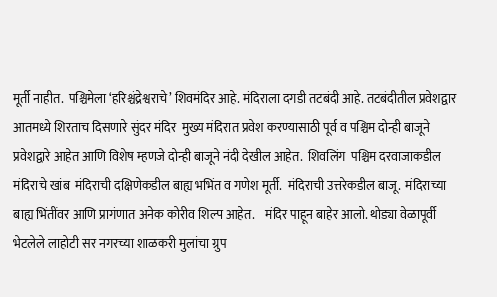मूर्ती नाहीत.  पश्चिमेला ‘हरिश्चंद्रेश्वराचे’ शिवमंदिर आहे. मंदिराला दगडी तटबंदी आहे. तटबंदीतील प्रवेशद्वार  आतमध्ये शिरताच दिसणारे सुंदर मंदिर  मुख्य मंदिरात प्रवेश करण्यासाठी पूर्व व पश्चिम दोन्ही बाजूने प्रवेशद्वारे आहेत आणि विशेष म्हणजे दोन्ही बाजूने नंदी देखील आहेत.  शिवलिंग  पश्चिम दरवाजाकडील मंदिराचे खांब  मंदिराची दक्षिणेकडील बाह्य भभिंत व गणेश मूर्ती.  मंदिराची उत्तरेकडील बाजू.  मंदिराच्या बाह्य भिंतींवर आणि प्रागंणात अनेक कोरीव शिल्प आहेत.    मंदिर पाहून बाहेर आलो. थोड्या वेळापूर्वी भेटलेले लाहोटी सर नगरच्या शाळकरी मुलांचा ग्रुप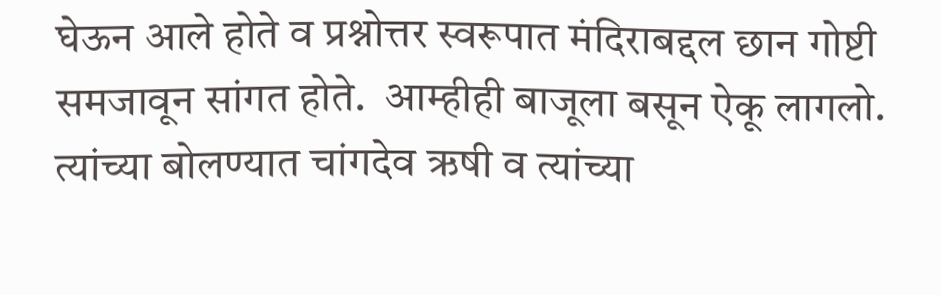घेऊन आले होते व प्रश्नोत्तर स्वरूपात मंदिराबद्दल छान गोष्टी समजावून सांगत होते.  आम्हीही बाजूला बसून ऐकू लागलो. त्यांच्या बोलण्यात चांगदेव ऋषी व त्यांच्या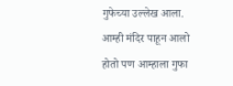गुफेच्या उल्लेख आला. आम्ही मंदिर पाहून आलो होतो पण आम्हाला गुफा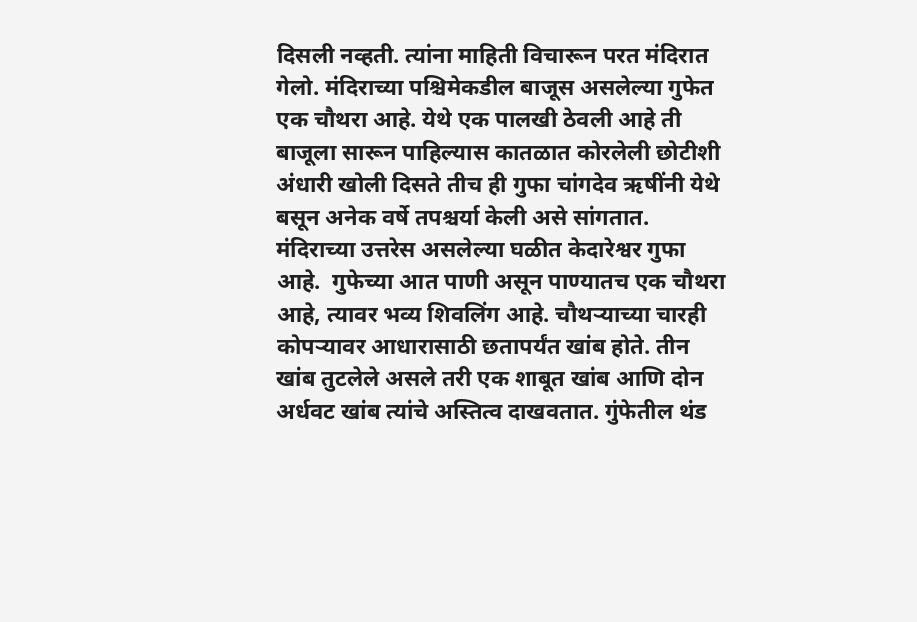दिसली नव्हती. त्यांना माहिती विचारून परत मंदिरात गेलो. मंदिराच्या पश्चिमेकडील बाजूस असलेल्या गुफेत एक चौथरा आहे. येथे एक पालखी ठेवली आहे ती बाजूला सारून पाहिल्यास कातळात कोरलेली छोटीशी अंधारी खोली दिसते तीच ही गुफा चांगदेव ऋषींनी येथे बसून अनेक वर्षे तपश्चर्या केली असे सांगतात.  मंदिराच्या उत्तरेस असलेल्या घळीत केदारेश्वर गुफा आहे.  गुफेच्या आत पाणी असून पाण्यातच एक चौथरा आहे, त्यावर भव्य शिवलिंग आहे. चौथऱ्याच्या चारही कोपऱ्यावर आधारासाठी छतापर्यंत खांब होते. तीन खांब तुटलेले असले तरी एक शाबूत खांब आणि दोन अर्धवट खांब त्यांचे अस्तित्व दाखवतात. गुंफेतील थंड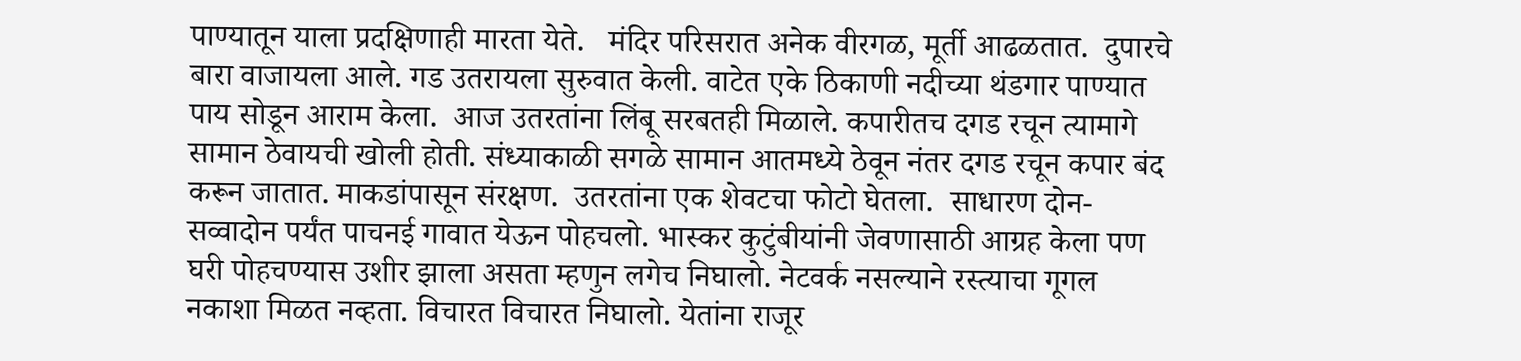पाण्यातून याला प्रदक्षिणाही मारता येते.   मंदिर परिसरात अनेक वीरगळ, मूर्ती आढळतात.  दुपारचे बारा वाजायला आले. गड उतरायला सुरुवात केली. वाटेत एके ठिकाणी नदीच्या थंडगार पाण्यात पाय सोडून आराम केला.  आज उतरतांना लिंबू सरबतही मिळाले. कपारीतच दगड रचून त्यामागे सामान ठेवायची खोली होती. संध्याकाळी सगळे सामान आतमध्ये ठेवून नंतर दगड रचून कपार बंद करून जातात. माकडांपासून संरक्षण.  उतरतांना एक शेवटचा फोटो घेतला.  साधारण दोन-सव्वादोन पर्यंत पाचनई गावात येऊन पोहचलो. भास्कर कुटुंबीयांनी जेवणासाठी आग्रह केला पण घरी पोहचण्यास उशीर झाला असता म्हणुन लगेच निघालो. नेटवर्क नसल्याने रस्त्याचा गूगल नकाशा मिळत नव्हता. विचारत विचारत निघालो. येतांना राजूर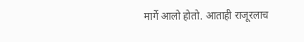मार्गे आलो होतो. आताही राजूरलाच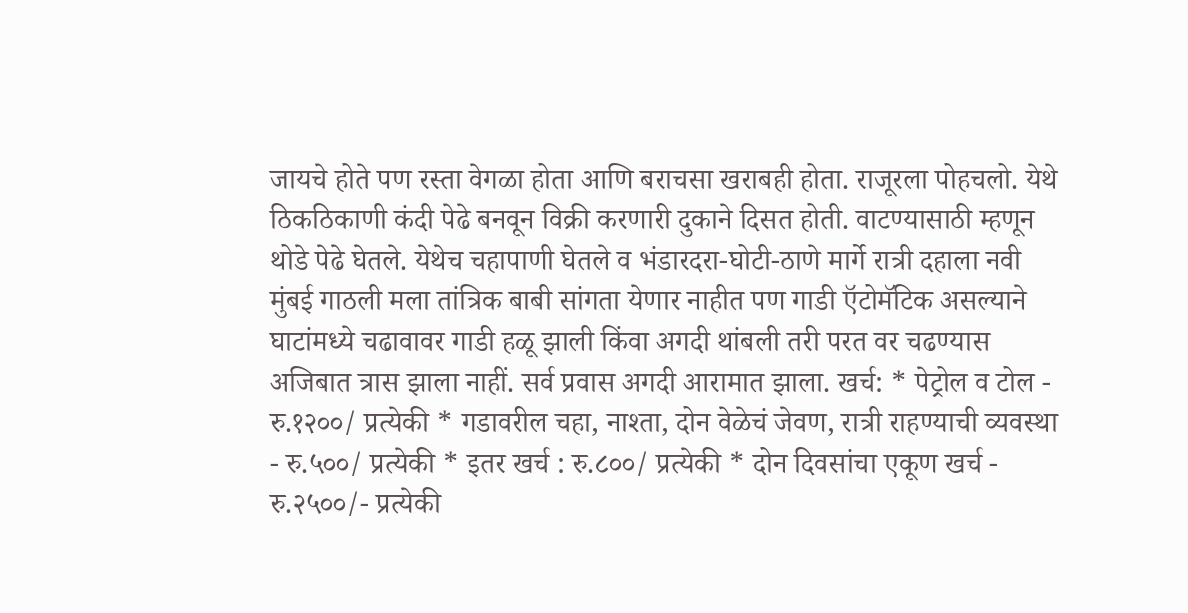जायचे होते पण रस्ता वेगळा होता आणि बराचसा खराबही होता. राजूरला पोहचलो. येथे ठिकठिकाणी कंदी पेढे बनवून विक्री करणारी दुकाने दिसत होती. वाटण्यासाठी म्हणून थोडे पेढे घेतले. येथेच चहापाणी घेतले व भंडारदरा-घोटी-ठाणे मार्गे रात्री दहाला नवी मुंबई गाठली मला तांत्रिक बाबी सांगता येणार नाहीत पण गाडी ऍटोमॅटिक असल्याने घाटांमध्ये चढावावर गाडी हळू झाली किंवा अगदी थांबली तरी परत वर चढण्यास अजिबात त्रास झाला नाहीं. सर्व प्रवास अगदी आरामात झाला. खर्च: * पेट्रोल व टोल - रु.१२००/ प्रत्येकी * गडावरील चहा, नाश्ता, दोन वेळेचं जेवण, रात्री राहण्याची व्यवस्था - रु.५००/ प्रत्येकी * इतर खर्च : रु.८००/ प्रत्येकी * दोन दिवसांचा एकूण खर्च - रु.२५००/- प्रत्येकी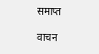समाप्त

वाचन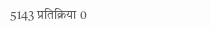5143 प्रतिक्रिया 0